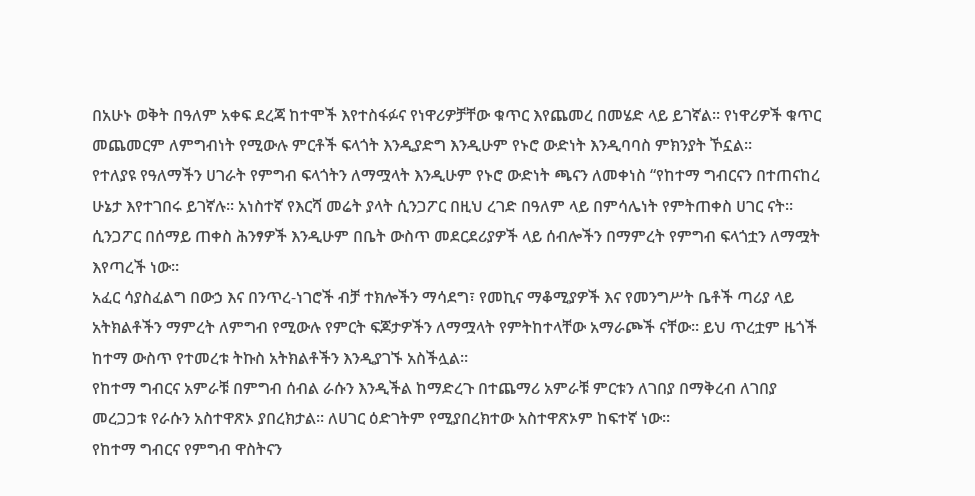በአሁኑ ወቅት በዓለም አቀፍ ደረጃ ከተሞች እየተስፋፉና የነዋሪዎቻቸው ቁጥር እየጨመረ በመሄድ ላይ ይገኛል፡፡ የነዋሪዎች ቁጥር መጨመርም ለምግብነት የሚውሉ ምርቶች ፍላጎት እንዲያድግ እንዲሁም የኑሮ ውድነት እንዲባባስ ምክንያት ኾኗል፡፡
የተለያዩ የዓለማችን ሀገራት የምግብ ፍላጎትን ለማሟላት እንዲሁም የኑሮ ውድነት ጫናን ለመቀነስ “የከተማ ግብርናን በተጠናከረ ሁኔታ እየተገበሩ ይገኛሉ፡፡ አነስተኛ የእርሻ መሬት ያላት ሲንጋፖር በዚህ ረገድ በዓለም ላይ በምሳሌነት የምትጠቀስ ሀገር ናት፡፡ ሲንጋፖር በሰማይ ጠቀስ ሕንፃዎች እንዲሁም በቤት ውስጥ መደርደሪያዎች ላይ ሰብሎችን በማምረት የምግብ ፍላጎቷን ለማሟት እየጣረች ነው።
አፈር ሳያስፈልግ በውኃ እና በንጥረ-ነገሮች ብቻ ተክሎችን ማሳደግ፣ የመኪና ማቆሚያዎች እና የመንግሥት ቤቶች ጣሪያ ላይ አትክልቶችን ማምረት ለምግብ የሚውሉ የምርት ፍጆታዎችን ለማሟላት የምትከተላቸው አማራጮች ናቸው፡፡ ይህ ጥረቷም ዜጎች ከተማ ውስጥ የተመረቱ ትኩስ አትክልቶችን እንዲያገኙ አስችሏል።
የከተማ ግብርና አምራቹ በምግብ ሰብል ራሱን እንዲችል ከማድረጉ በተጨማሪ አምራቹ ምርቱን ለገበያ በማቅረብ ለገበያ መረጋጋቱ የራሱን አስተዋጽኦ ያበረክታል፡፡ ለሀገር ዕድገትም የሚያበረክተው አስተዋጽኦም ከፍተኛ ነው፡፡
የከተማ ግብርና የምግብ ዋስትናን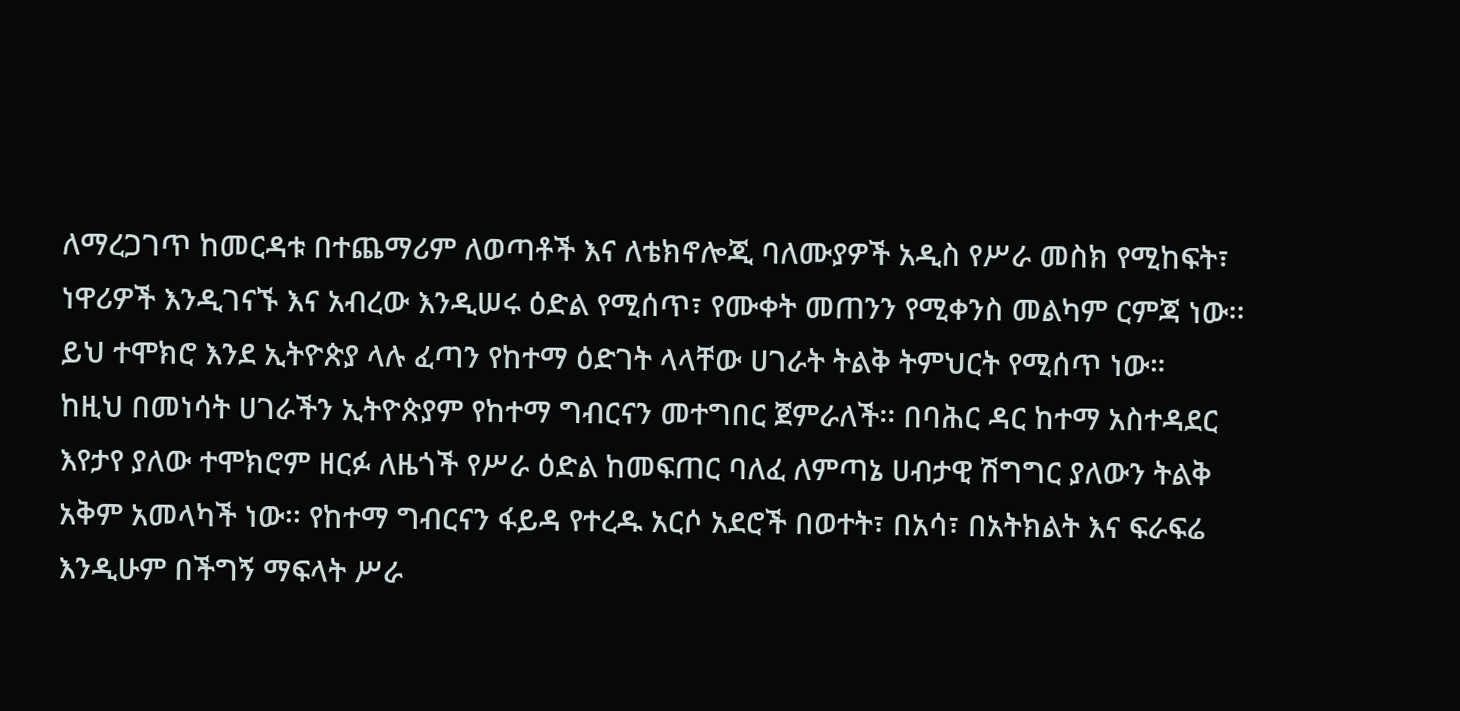ለማረጋገጥ ከመርዳቱ በተጨማሪም ለወጣቶች እና ለቴክኖሎጂ ባለሙያዎች አዲስ የሥራ መስክ የሚከፍት፣ ነዋሪዎች እንዲገናኙ እና አብረው እንዲሠሩ ዕድል የሚሰጥ፣ የሙቀት መጠንን የሚቀንስ መልካም ርምጃ ነው፡፡ ይህ ተሞክሮ እንደ ኢትዮጵያ ላሉ ፈጣን የከተማ ዕድገት ላላቸው ሀገራት ትልቅ ትምህርት የሚሰጥ ነው።
ከዚህ በመነሳት ሀገራችን ኢትዮጵያም የከተማ ግብርናን መተግበር ጀምራለች፡፡ በባሕር ዳር ከተማ አስተዳደር እየታየ ያለው ተሞክሮም ዘርፉ ለዜጎች የሥራ ዕድል ከመፍጠር ባለፈ ለምጣኔ ሀብታዊ ሽግግር ያለውን ትልቅ አቅም አመላካች ነው፡፡ የከተማ ግብርናን ፋይዳ የተረዱ አርሶ አደሮች በወተት፣ በአሳ፣ በአትክልት እና ፍራፍሬ እንዲሁም በችግኝ ማፍላት ሥራ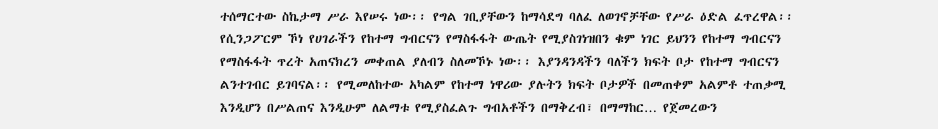ተሰማርተው ስኬታማ ሥራ እየሠሩ ነው፡፡ የግል ገቢያቸውን ከማሳደግ ባለፈ ለወገኖቻቸው የሥራ ዕድል ፈጥረዋል፡፡
የሲንጋፖርም ኾነ የሀገራችን የከተማ ግብርናን የማስፋፋት ውጤት የሚያስገነዝበን ቁም ነገር ይህንን የከተማ ግብርናን የማስፋፋት ጥረት አጠናክረን መቀጠል ያለብን ስለመኾኑ ነው፡፡ እያንዳንዳችን ባለችን ክፍት ቦታ የከተማ ግብርናን ልንተገብር ይገባናል፡፡ የሚመለከተው አካልም የከተማ ነዋሪው ያሉትን ክፍት ቦታዎች በመጠቀም አልምቶ ተጠቃሚ እንዲሆን በሥልጠና እንዲሁም ለልማቱ የሚያስፈልጉ ግብአቶችን በማቅረብ፣ በማማከር… የጀመረውን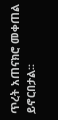ጥረት አጠናክሮ መቀጠል ይኖርበታል፡፡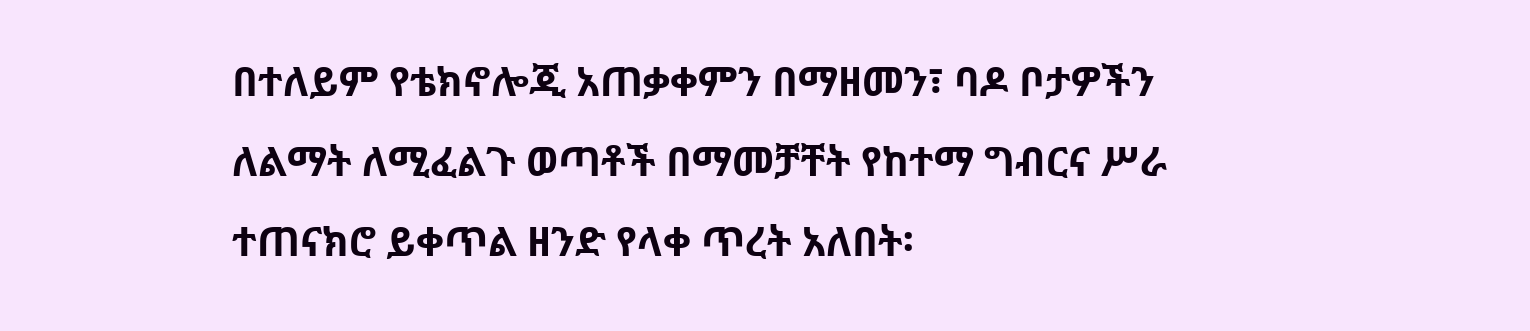በተለይም የቴክኖሎጂ አጠቃቀምን በማዘመን፣ ባዶ ቦታዎችን ለልማት ለሚፈልጉ ወጣቶች በማመቻቸት የከተማ ግብርና ሥራ ተጠናክሮ ይቀጥል ዘንድ የላቀ ጥረት አለበት፡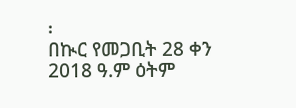፡
በኲር የመጋቢት 28 ቀን 2018 ዓ.ም ዕትም